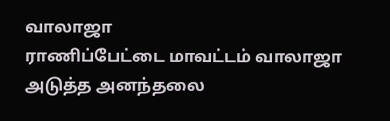வாலாஜா
ராணிப்பேட்டை மாவட்டம் வாலாஜா அடுத்த அனந்தலை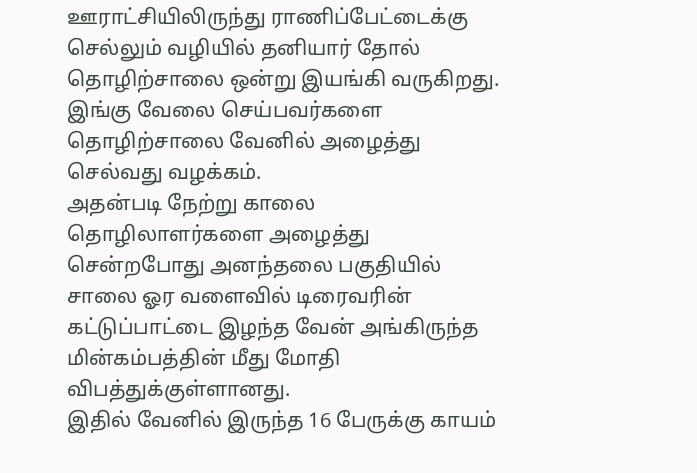ஊராட்சியிலிருந்து ராணிப்பேட்டைக்கு செல்லும் வழியில் தனியார் தோல் தொழிற்சாலை ஒன்று இயங்கி வருகிறது.
இங்கு வேலை செய்பவர்களை தொழிற்சாலை வேனில் அழைத்து செல்வது வழக்கம்.
அதன்படி நேற்று காலை தொழிலாளர்களை அழைத்து சென்றபோது அனந்தலை பகுதியில் சாலை ஓர வளைவில் டிரைவரின் கட்டுப்பாட்டை இழந்த வேன் அங்கிருந்த மின்கம்பத்தின் மீது மோதி விபத்துக்குள்ளானது.
இதில் வேனில் இருந்த 16 பேருக்கு காயம்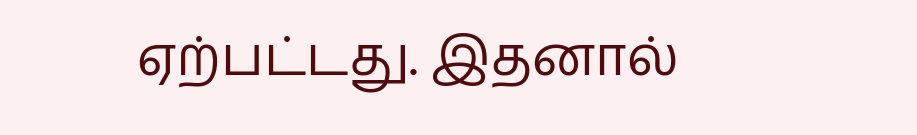ஏற்பட்டது. இதனால்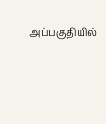அப்பகுதியில்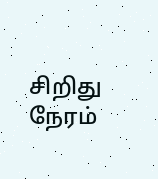சிறிது நேரம்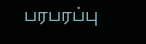பரபரப்பு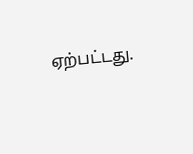ஏற்பட்டது.